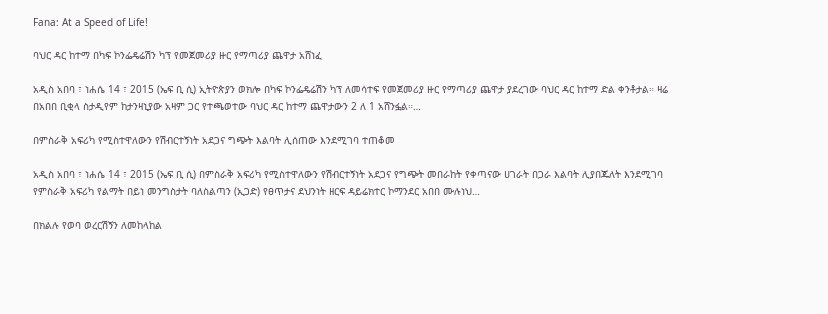Fana: At a Speed of Life!

ባህር ዳር ከተማ በካፍ ኮንፌዴሬሽን ካፕ የመጀመሪያ ዙር የማጣሪያ ጨዋታ አሸነፈ

አዲስ አበባ ፣ ነሐሴ 14 ፣ 2015 (ኤፍ ቢ ሲ) ኢትዮጵያን ወክሎ በካፍ ኮንፌዴሬሽን ካፕ ለመሳተፍ የመጀመሪያ ዙር የማጣሪያ ጨዋታ ያደረገው ባህር ዳር ከተማ ድል ቀንቶታል። ዛሬ በአበበ ቢቂላ ስታዲየም ከታንዛኒያው አዛም ጋር የተጫወተው ባህር ዳር ከተማ ጨዋታውን 2 ለ 1 አሸንፏል።…

በምስራቅ አፍሪካ የሚስተዋለውን የሽብርተኝነት አደጋና ግጭት እልባት ሊሰጠው እንደሚገባ ተጠቆመ

አዲስ አበባ ፣ ነሐሴ 14 ፣ 2015 (ኤፍ ቢ ሲ) በምስራቅ አፍሪካ የሚስተዋለውን የሽብርተኝነት አደጋና የግጭት መበራከት የቀጣናው ሀገራት በጋራ እልባት ሊያበጁለት እንደሚገባ የምስራቅ አፍሪካ የልማት በይነ መንግስታት ባለስልጣን (ኢጋድ) የፀጥታና ደህንነት ዘርፍ ዳይሬክተር ኮማንደር አበበ ሙሉነህ…

በክልሉ የወባ ወረርሽኝን ለመከላከል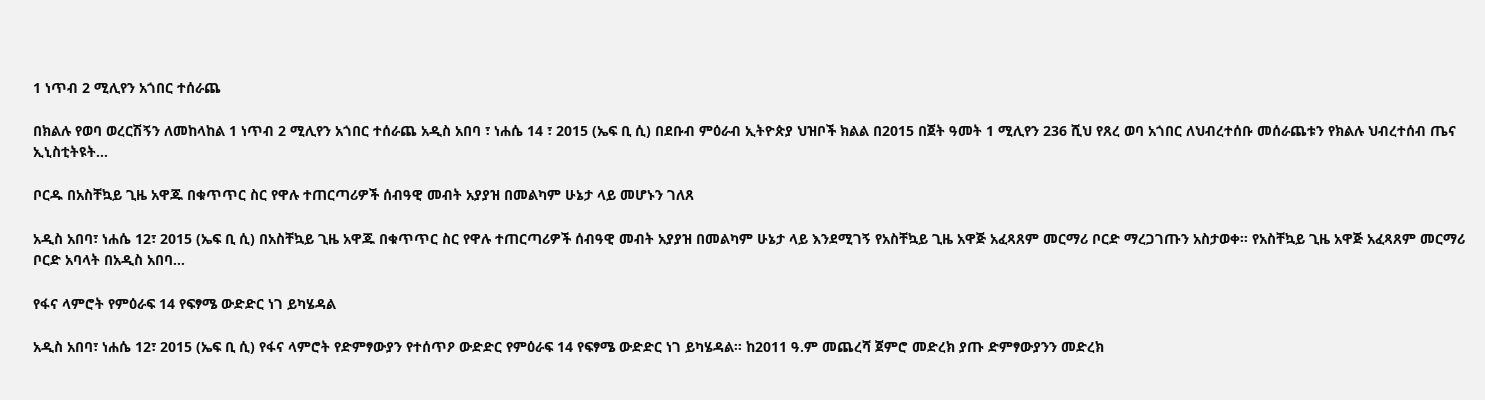1 ነጥብ 2 ሚሊየን አጎበር ተሰራጨ

በክልሉ የወባ ወረርሽኝን ለመከላከል 1 ነጥብ 2 ሚሊየን አጎበር ተሰራጨ አዲስ አበባ ፣ ነሐሴ 14 ፣ 2015 (ኤፍ ቢ ሲ) በደቡብ ምዕራብ ኢትዮጵያ ህዝቦች ክልል በ2015 በጀት ዓመት 1 ሚሊየን 236 ሺህ የጸረ ወባ አጎበር ለህብረተሰቡ መሰራጨቱን የክልሉ ህብረተሰብ ጤና ኢኒስቲትዩት…

ቦርዱ በአስቸኳይ ጊዜ አዋጁ በቁጥጥር ስር የዋሉ ተጠርጣሪዎች ሰብዓዊ መብት አያያዝ በመልካም ሁኔታ ላይ መሆኑን ገለጸ

አዲስ አበባ፣ ነሐሴ 12፣ 2015 (ኤፍ ቢ ሲ) በአስቸኳይ ጊዜ አዋጁ በቁጥጥር ስር የዋሉ ተጠርጣሪዎች ሰብዓዊ መብት አያያዝ በመልካም ሁኔታ ላይ እንደሚገኝ የአስቸኳይ ጊዜ አዋጅ አፈጻጸም መርማሪ ቦርድ ማረጋገጡን አስታወቀ፡፡ የአስቸኳይ ጊዜ አዋጅ አፈጻጸም መርማሪ ቦርድ አባላት በአዲስ አበባ…

የፋና ላምሮት የምዕራፍ 14 የፍፃሜ ውድድር ነገ ይካሄዳል

አዲስ አበባ፣ ነሐሴ 12፣ 2015 (ኤፍ ቢ ሲ) የፋና ላምሮት የድምፃውያን የተሰጥዖ ውድድር የምዕራፍ 14 የፍፃሜ ውድድር ነገ ይካሄዳል፡፡ ከ2011 ዓ.ም መጨረሻ ጀምሮ መድረክ ያጡ ድምፃውያንን መድረክ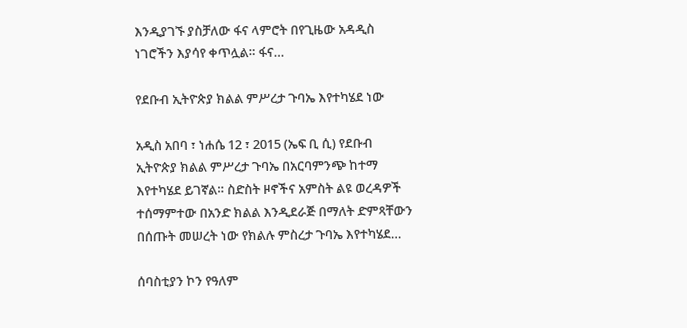እንዲያገኙ ያስቻለው ፋና ላምሮት በየጊዜው አዳዲስ ነገሮችን እያሳየ ቀጥሏል። ፋና…

የደቡብ ኢትዮጵያ ክልል ምሥረታ ጉባኤ እየተካሄደ ነው

አዲስ አበባ ፣ ነሐሴ 12 ፣ 2015 (ኤፍ ቢ ሲ) የደቡብ ኢትዮጵያ ክልል ምሥረታ ጉባኤ በአርባምንጭ ከተማ እየተካሄደ ይገኛል። ስድስት ዞኖችና አምስት ልዩ ወረዳዎች ተሰማምተው በአንድ ክልል እንዲደራጅ በማለት ድምጻቸውን በሰጡት መሠረት ነው የክልሉ ምስረታ ጉባኤ እየተካሄደ…

ሰባስቲያን ኮን የዓለም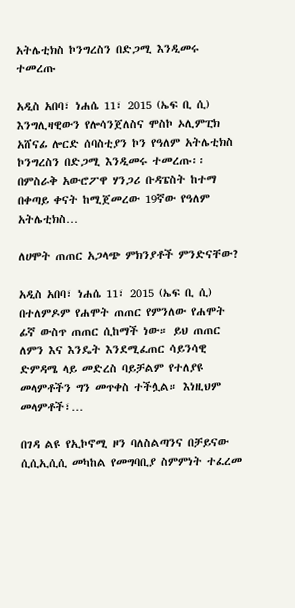አትሌቲክስ ኮንግረስን በድጋሚ እንዲመሩ ተመረጡ

አዲስ አበባ፣ ነሐሴ 11፣ 2015 (ኤፍ ቢ ሲ) እንግሊዛዊውን የሎሳንጀለስና ሞስኮ ኦሊምፒክ አሸናፊ ሎርድ ሰባስቲያን ኮን የዓለም አትሌቲክስ ኮንግረስን በድጋሚ እንዲመሩ ተመረጡ፡፡ በምስራቅ አውሮፖዋ ሃንጋሪ ቡዳፔስት ከተማ በቀጣይ ቀናት ከሚጀመረው 19ኛው የዓለም አትሌቲክስ…

ለሀሞት ጠጠር አጋላጭ ምክንያቶች ምንድናቸው?

አዲስ አበባ፣ ነሐሴ 11፣ 2015 (ኤፍ ቢ ሲ) በተለምዶም የሐሞት ጠጠር የምንለው የሐሞት ፊኛ ውስጥ ጠጠር ሲከማች ነው። ይህ ጠጠር ለምን እና እንዴት እንደሚፈጠር ሳይንሳዊ ድምዳሜ ላይ መድረስ ባይቻልም የተለያዩ መላምቶችን ግን መጥቀስ ተችሏል። እነዚህም መላምቶች፣…

በገዳ ልዩ የኢኮኖሚ ዞን ባለስልጣንና በቻይናው ሲሲኢሲሲ መካከል የመግባቢያ ስምምነት ተፈረመ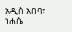አዲስ አበባ፣ ነሐሴ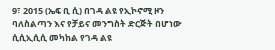9፣ 2015 (ኤፍ ቢ ሲ) በገዳ ልዩ የኢኮኖሚ ዞን ባለስልጣን እና የቻይና መንግስት ድርጅት በሆነው ሲሲኢሲሲ መካከል የገዳ ልዩ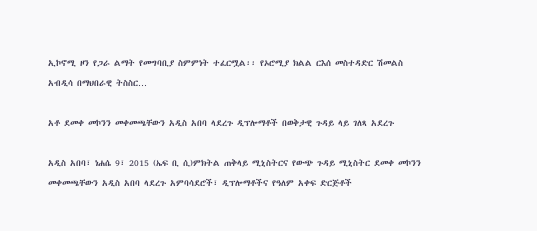ኢኮኖሚ ዞን የጋራ ልማት የመግባቢያ ስምምነት ተፈርሟል፡፡ የኦሮሚያ ክልል ርእሰ መስተዳድር ሽመልስ አብዲሳ በማህበራዊ ትስስር…

አቶ ደመቀ መኮንን መቀመጫቸውን አዲስ አበባ ላደረጉ ዲፕሎማቶች በወቅታዊ ጉዳይ ላይ ገለጻ አደረጉ

አዲስ አበባ፣ ነሐሴ 9፣ 2015 (ኤፍ ቢ ሲ)ምክትል ጠቅላይ ሚኒስትርና የውጭ ጉዳይ ሚኒስትር ደመቀ መኮንን መቀመጫቸውን አዲስ አበባ ላደረጉ አምባሳደሮች፣ ዲፕሎማቶችና የዓለም አቀፍ ድርጅቶች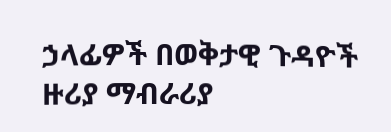ኃላፊዎች በወቅታዊ ጉዳዮች ዙሪያ ማብራሪያ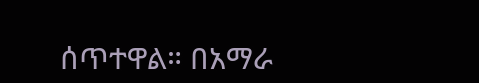ሰጥተዋል። በአማራ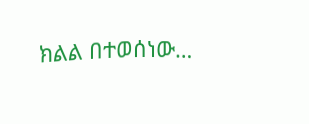ክልል በተወሰነው…